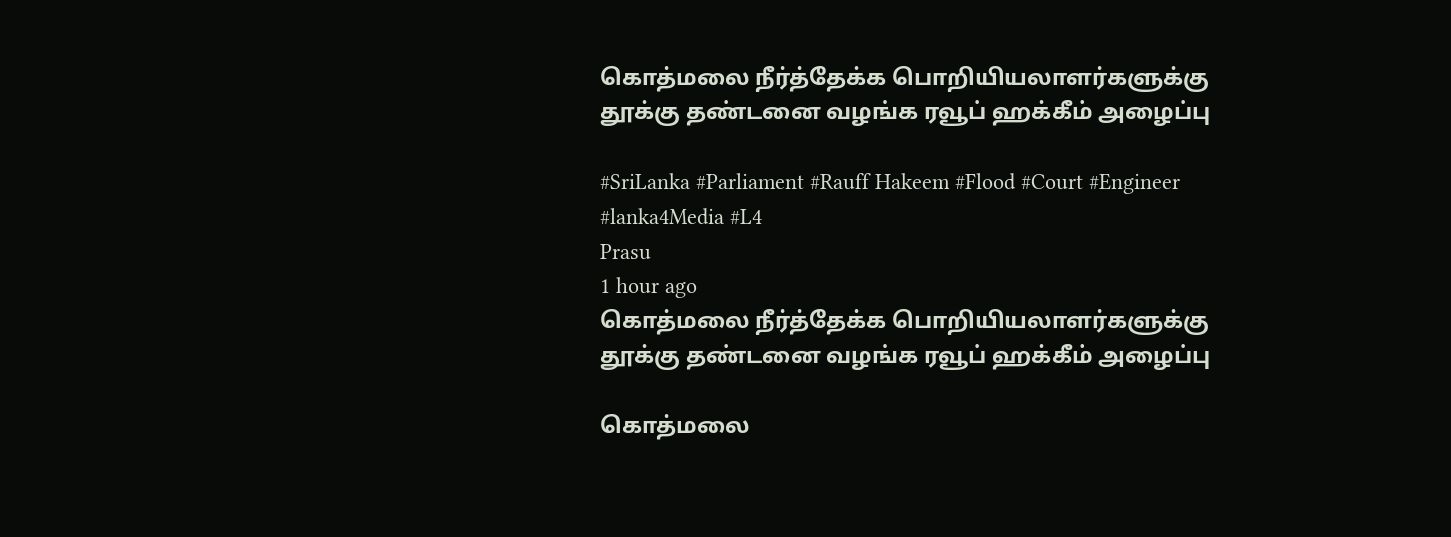கொத்மலை நீர்த்தேக்க பொறியியலாளர்களுக்கு தூக்கு தண்டனை வழங்க ரவூப் ஹக்கீம் அழைப்பு

#SriLanka #Parliament #Rauff Hakeem #Flood #Court #Engineer #lanka4Media #L4
Prasu
1 hour ago
கொத்மலை நீர்த்தேக்க பொறியியலாளர்களுக்கு தூக்கு தண்டனை வழங்க ரவூப் ஹக்கீம் அழைப்பு

கொத்மலை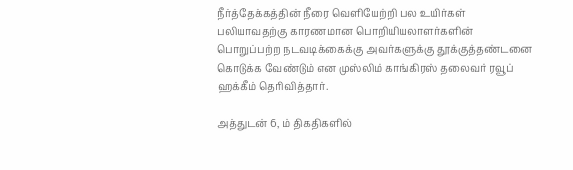நீர்த்தேக்கத்தின் நீரை வெளியேற்றி பல உயிர்கள் பலியாவதற்கு காரணமான பொறியியலாளர்களின் பொறுப்பற்ற நடவடிக்கைக்கு அவர்களுக்கு தூக்குத்தண்டனை கொடுக்க வேண்டும் என முஸ்லிம் காங்கிரஸ் தலைவர் ரவூப் ஹக்கீம் தெரிவித்தார்.

அத்துடன் 6, ம் திகதிகளில்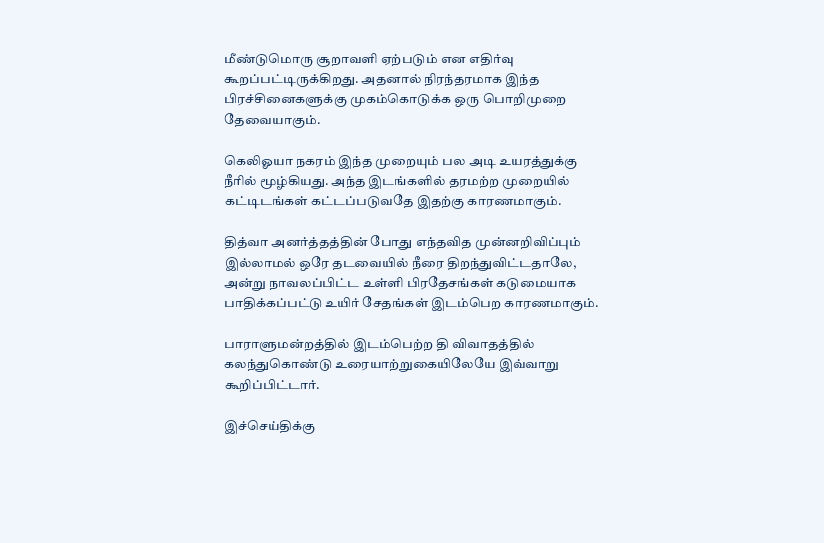மீண்டுமொரு சூறாவளி ஏற்படும் என எதிர்வு கூறப்பட்டிருக்கிறது. அதனால் நிரந்தரமாக இந்த பிரச்சினைகளுக்கு முகம்கொடுக்க ஒரு பொறிமுறை தேவையாகும்.

கெலிஓயா நகரம் இந்த முறையும் பல அடி உயரத்துக்கு நீரில் மூழ்கியது. அந்த இடங்களில் தரமற்ற முறையில் கட்டிடங்கள் கட்டப்படுவதே இதற்கு காரணமாகும்.

தித்வா அனர்த்தத்தின் போது எந்தவித முன்னறிவிப்பும் இல்லாமல் ஒரே தடவையில் நீரை திறந்துவிட்டதாலே, அன்று நாவலப்பிட்ட உள்ளி பிரதேசங்கள் கடுமையாக பாதிக்கப்பட்டு உயிர் சேதங்கள் இடம்பெற காரணமாகும்.

பாராளுமன்றத்தில் இடம்பெற்ற தி விவாதத்தில் கலந்துகொண்டு உரையாற்றுகையிலேயே இவ்வாறு கூறிப்பிட்டார்.

இச்செய்திக்கு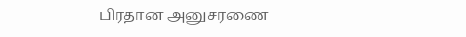பிரதான அனுசரணை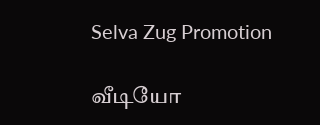Selva Zug Promotion

வீடியோ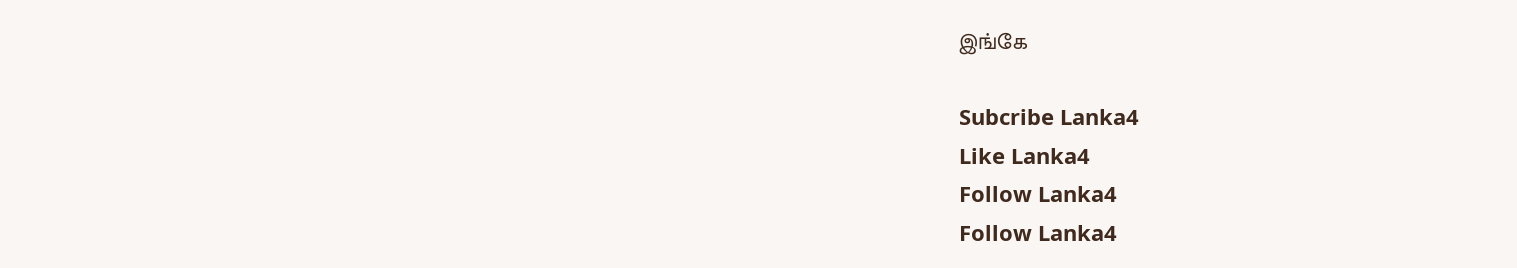இங்கே

Subcribe Lanka4
Like Lanka4
Follow Lanka4
Follow Lanka4